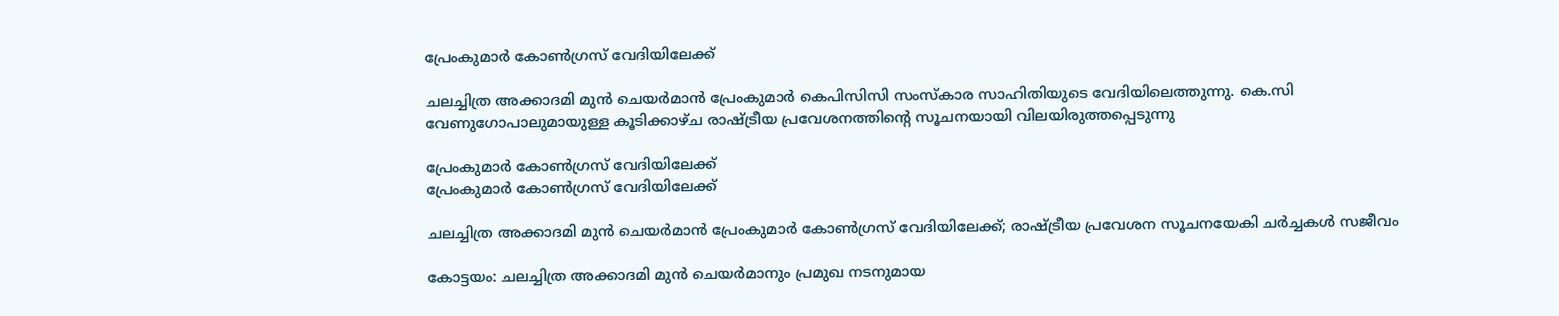പ്രേംകുമാർ കോൺഗ്രസ് വേദിയിലേക്ക്

ചലച്ചിത്ര അക്കാദമി മുൻ ചെയർമാൻ പ്രേംകുമാർ കെപിസിസി സംസ്കാര സാഹിതിയുടെ വേദിയിലെത്തുന്നു. കെ.സി വേണുഗോപാലുമായുള്ള കൂടിക്കാഴ്ച രാഷ്ട്രീയ പ്രവേശനത്തിന്റെ സൂചനയായി വിലയിരുത്തപ്പെടുന്നു

പ്രേംകുമാർ കോൺഗ്രസ് വേദിയിലേക്ക്
പ്രേംകുമാർ കോൺഗ്രസ് വേദിയിലേക്ക്

ചലച്ചിത്ര അക്കാദമി മുൻ ചെയർമാൻ പ്രേംകുമാർ കോൺഗ്രസ് വേദിയിലേക്ക്; രാഷ്ട്രീയ പ്രവേശന സൂചനയേകി ചർച്ചകൾ സജീവം

കോട്ടയം: ചലച്ചിത്ര അക്കാദമി മുൻ ചെയർമാനും പ്രമുഖ നടനുമായ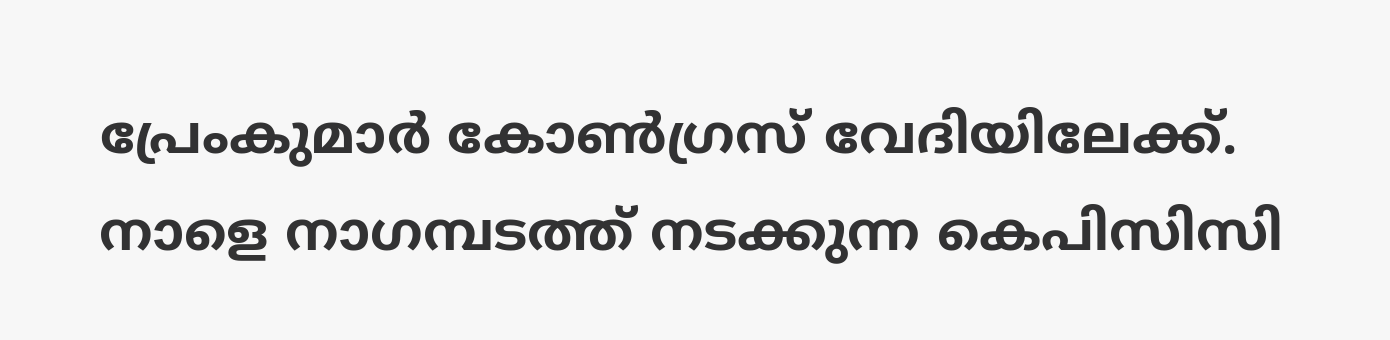പ്രേംകുമാർ കോൺഗ്രസ് വേദിയിലേക്ക്. നാളെ നാഗമ്പടത്ത് നടക്കുന്ന കെപിസിസി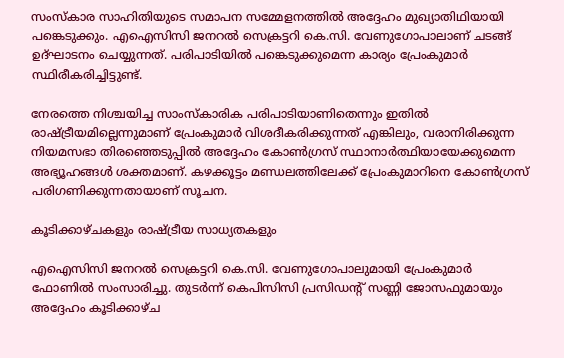സംസ്കാര സാഹിതിയുടെ സമാപന സമ്മേളനത്തിൽ അദ്ദേഹം മുഖ്യാതിഥിയായി പങ്കെടുക്കും. എഐസിസി ജനറൽ സെക്രട്ടറി കെ.സി. വേണുഗോപാലാണ് ചടങ്ങ് ഉദ്ഘാടനം ചെയ്യുന്നത്. പരിപാടിയിൽ പങ്കെടുക്കുമെന്ന കാര്യം പ്രേംകുമാർ സ്ഥിരീകരിച്ചിട്ടുണ്ട്.

നേരത്തെ നിശ്ചയിച്ച സാംസ്കാരിക പരിപാടിയാണിതെന്നും ഇതിൽ രാഷ്ട്രീയമില്ലെന്നുമാണ് പ്രേംകുമാർ വിശദീകരിക്കുന്നത് എങ്കിലും, വരാനിരിക്കുന്ന നിയമസഭാ തിരഞ്ഞെടുപ്പിൽ അദ്ദേഹം കോൺഗ്രസ് സ്ഥാനാർത്ഥിയായേക്കുമെന്ന അഭ്യൂഹങ്ങൾ ശക്തമാണ്. കഴക്കൂട്ടം മണ്ഡലത്തിലേക്ക് പ്രേംകുമാറിനെ കോൺഗ്രസ് പരിഗണിക്കുന്നതായാണ് സൂചന.

കൂടിക്കാഴ്ചകളും രാഷ്ട്രീയ സാധ്യതകളും

എഐസിസി ജനറൽ സെക്രട്ടറി കെ.സി. വേണുഗോപാലുമായി പ്രേംകുമാർ ഫോണിൽ സംസാരിച്ചു. തുടർന്ന് കെപിസിസി പ്രസിഡന്റ് സണ്ണി ജോസഫുമായും അദ്ദേഹം കൂടിക്കാഴ്ച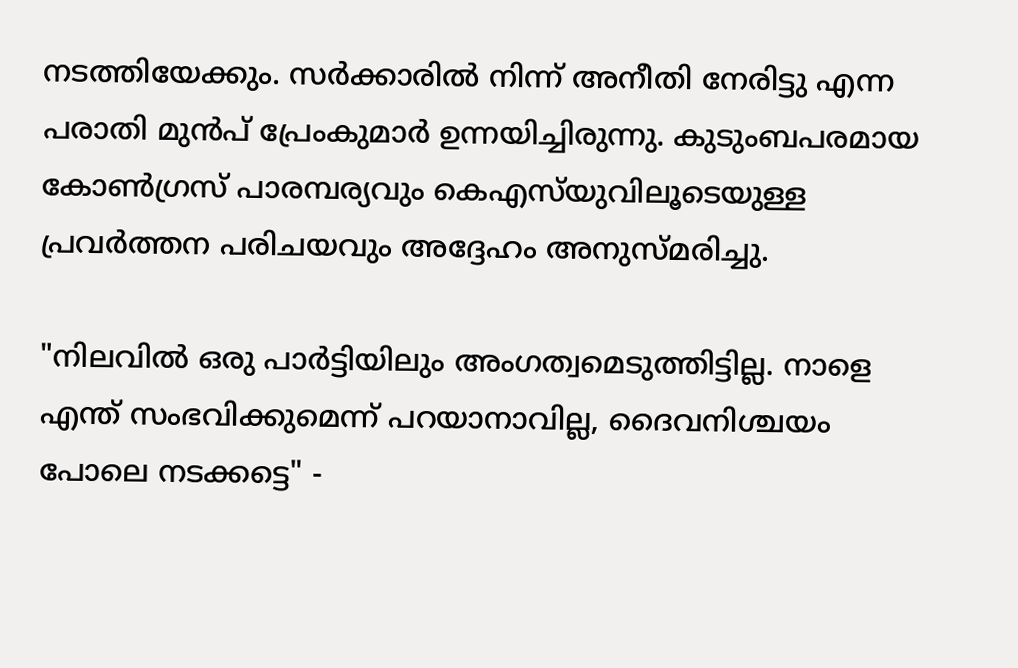നടത്തിയേക്കും. സർക്കാരിൽ നിന്ന് അനീതി നേരിട്ടു എന്ന പരാതി മുൻപ് പ്രേംകുമാർ ഉന്നയിച്ചിരുന്നു. കുടുംബപരമായ കോൺഗ്രസ് പാരമ്പര്യവും കെഎസ്‌യുവിലൂടെയുള്ള പ്രവർത്തന പരിചയവും അദ്ദേഹം അനുസ്മരിച്ചു.

"നിലവിൽ ഒരു പാർട്ടിയിലും അംഗത്വമെടുത്തിട്ടില്ല. നാളെ എന്ത് സംഭവിക്കുമെന്ന് പറയാനാവില്ല, ദൈവനിശ്ചയം പോലെ നടക്കട്ടെ" -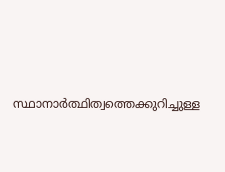സ്ഥാനാർത്ഥിത്വത്തെക്കുറിച്ചുള്ള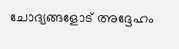ചോദ്യങ്ങളോട് അദ്ദേഹം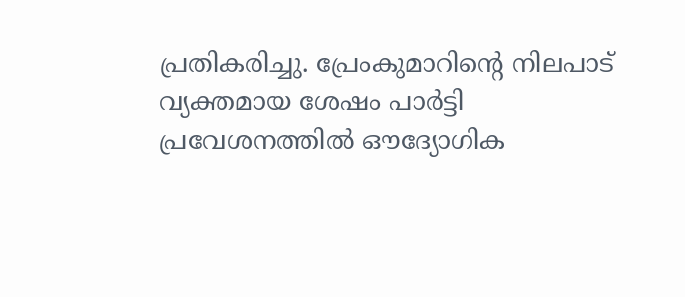പ്രതികരിച്ചു. പ്രേംകുമാറിന്റെ നിലപാട് വ്യക്തമായ ശേഷം പാർട്ടി പ്രവേശനത്തിൽ ഔദ്യോഗിക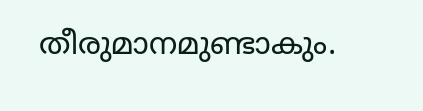തീരുമാനമുണ്ടാകും.